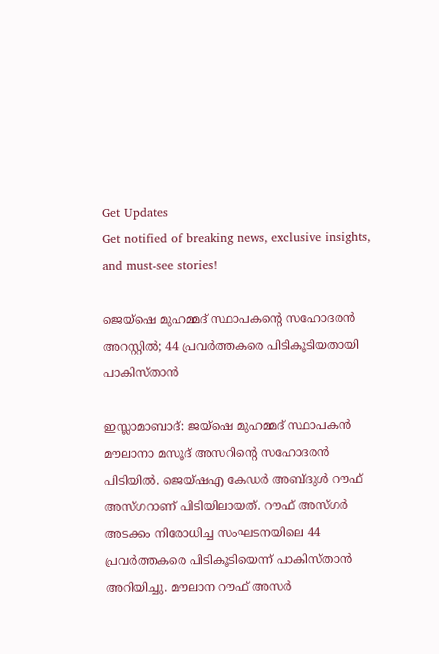Get Updates
Get notified of breaking news, exclusive insights, and must-see stories!

ജെയ്ഷെ മുഹമ്മദ് സ്ഥാപകന്റെ സഹോദരൻ അറസ്റ്റിൽ; 44 പ്രവര്‍ത്തകരെ പിടികൂടിയതായി പാകിസ്താൻ

ഇസ്ലാമാബാദ്: ജയ്‌ഷെ മുഹമ്മദ് സ്ഥാപകന്‍ മൗലാനാ മസൂദ് അസറിന്റെ സഹോദരൻ
പിടിയിൽ. ജെയ്ഷഎ കേഡർ അബ്ദുള്‍ റൗഫ് അസ്ഗറാണ് പിടിയിലായത്. റൗഫ് അസ്ഗര്‍ അടക്കം നിരോധിച്ച സംഘടനയിലെ 44 പ്രവര്‍ത്തകരെ പിടികൂടിയെന്ന് പാകിസ്താൻ അറിയിച്ചു. മൗലാന റൗഫ് അസര്‍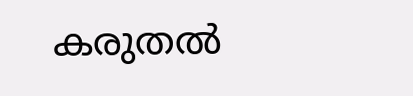കരുതല്‍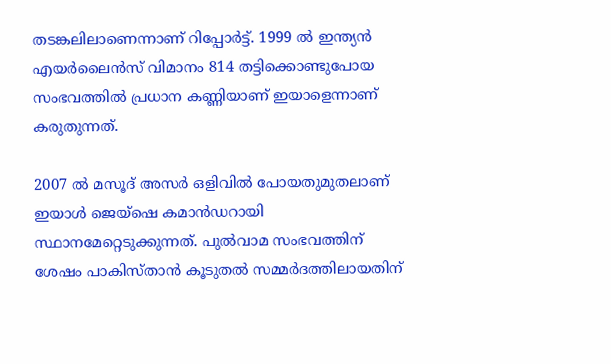തടങ്കലിലാണെന്നാണ് റിപ്പോര്‍ട്ട്. 1999 ല്‍ ഇന്ത്യന്‍ എയര്‍ലൈന്‍സ് വിമാനം 814 തട്ടിക്കൊണ്ടുപോയ സംഭവത്തില്‍ പ്രധാന കണ്ണിയാണ് ഇയാളെന്നാണ് കരുതുന്നത്.

2007 ല്‍ മസൂദ് അസര്‍ ഒളിവില്‍ പോയതുമുതലാണ് ഇയാള്‍ ജെയ്‌ഷെ കമാന്‍ഡറായി സ്ഥാനമേറ്റെടുക്കുന്നത്. പുല്‍വാമ സംഭവത്തിന് ശേഷം പാകിസ്താന്‍ കൂടുതല്‍ സമ്മര്‍ദത്തിലായതിന്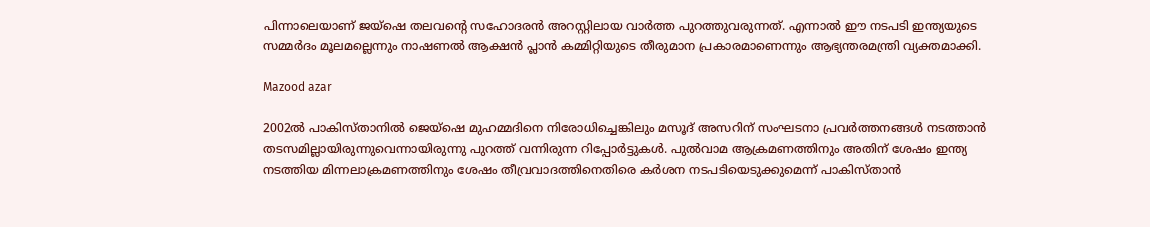പിന്നാലെയാണ് ജയ്‌ഷെ തലവന്റെ സഹോദരന്‍ അറസ്റ്റിലായ വാര്‍ത്ത പുറത്തുവരുന്നത്. എന്നാല്‍ ഈ നടപടി ഇന്ത്യയുടെ സമ്മര്‍ദം മൂലമല്ലെന്നും നാഷണല്‍ ആക്ഷന്‍ പ്ലാന്‍ കമ്മിറ്റിയുടെ തീരുമാന പ്രകാരമാണെന്നും ആഭ്യന്തരമന്ത്രി വ്യക്തമാക്കി.

Mazood azar

2002ല്‍ പാകിസ്താനില്‍ ജെയ്‌ഷെ മുഹമ്മദിനെ നിരോധിച്ചെങ്കിലും മസൂദ് അസറിന് സംഘടനാ പ്രവര്‍ത്തനങ്ങള്‍ നടത്താന്‍ തടസമില്ലായിരുന്നുവെന്നായിരുന്നു പുറത്ത് വന്നിരുന്ന റിപ്പോർട്ടുകൾ. പുല്‍വാമ ആക്രമണത്തിനും അതിന് ശേഷം ഇന്ത്യ നടത്തിയ മിന്നലാക്രമണത്തിനും ശേഷം തീവ്രവാദത്തിനെതിരെ കര്‍ശന നടപടിയെടുക്കുമെന്ന് പാകിസ്താൻ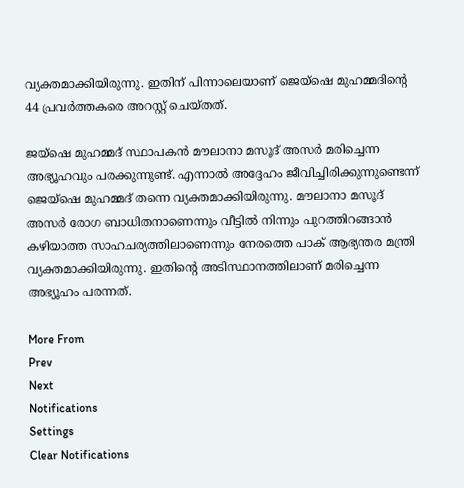വ്യക്തമാക്കിയിരുന്നു. ഇതിന് പിന്നാലെയാണ് ജെയ്ഷെ മുഹമ്മദിന്റെ 44 പ്രവർത്തകരെ അറസ്റ്റ് ചെയ്തത്.

ജയ്‌ഷെ മുഹമ്മദ് സ്ഥാപകന്‍ മൗലാനാ മസൂദ് അസർ മരിച്ചെന്ന അഭ്യൂഹവും പരക്കുന്നുണ്ട്. എന്നാൽ അദ്ദേഹം ജീവിച്ചിരിക്കുന്നുണ്ടെന്ന് ജെയ്ഷെ മുഹമ്മദ് തന്നെ വ്യക്തമാക്കിയിരുന്നു. മൗലാനാ മസൂദ് അസർ രോഗ ബാധിതനാണെന്നും വീട്ടിൽ നിന്നും പുറത്തിറങ്ങാൻ കഴിയാത്ത സാഹചര്യത്തിലാണെന്നും നേരത്തെ പാക് ആഭ്യന്തര മന്ത്രി വ്യക്തമാക്കിയിരുന്നു. ഇതിന്റെ അടിസ്ഥാനത്തിലാണ് മരിച്ചെന്ന അഭ്യൂഹം പരന്നത്.

More From
Prev
Next
Notifications
Settings
Clear Notifications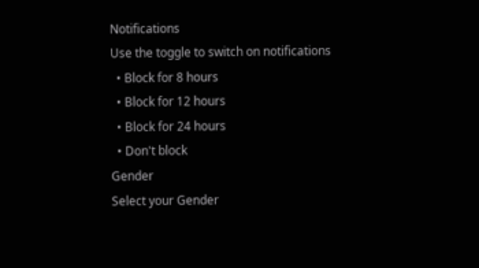Notifications
Use the toggle to switch on notifications
  • Block for 8 hours
  • Block for 12 hours
  • Block for 24 hours
  • Don't block
Gender
Select your Gender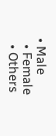• Male
  • Female
  • Others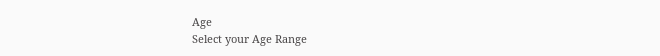Age
Select your Age Range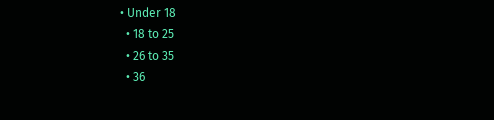• Under 18
  • 18 to 25
  • 26 to 35
  • 36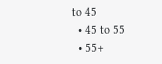to 45
  • 45 to 55
  • 55+